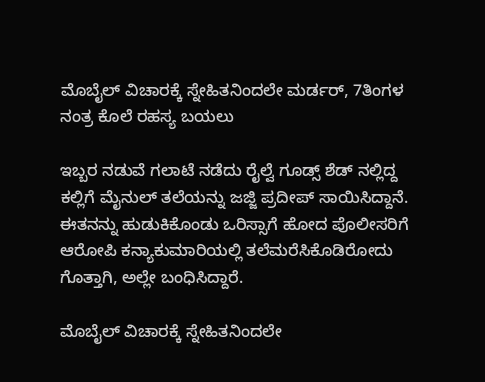ಮೊಬೈಲ್‌ ವಿಚಾರಕ್ಕೆ ಸ್ನೇಹಿತನಿಂದಲೇ ಮರ್ಡರ್‌, 7ತಿಂಗಳ ನಂತ್ರ ಕೊಲೆ ರಹಸ್ಯ ಬಯಲು

ಇಬ್ಬರ ನಡುವೆ ಗಲಾಟೆ ನಡೆದು ರೈಲ್ವೆ ಗೂಡ್ಸ್ ಶೆಡ್ ನಲ್ಲಿದ್ದ ಕಲ್ಲಿಗೆ ಮೈನುಲ್ ತಲೆಯನ್ನು ಜಜ್ಜಿ ಪ್ರದೀಪ್ ಸಾಯಿಸಿದ್ದಾನೆ. ಈತನನ್ನು ಹುಡುಕಿಕೊಂಡು ಒರಿಸ್ಸಾಗೆ ಹೋದ ಪೊಲೀಸರಿಗೆ ಆರೋಪಿ ಕನ್ಯಾಕುಮಾರಿಯಲ್ಲಿ ತಲೆಮರೆಸಿಕೊಡಿರೋದು ಗೊತ್ತಾಗಿ, ಅಲ್ಲೇ ಬಂಧಿಸಿದ್ದಾರೆ.

ಮೊಬೈಲ್‌ ವಿಚಾರಕ್ಕೆ ಸ್ನೇಹಿತನಿಂದಲೇ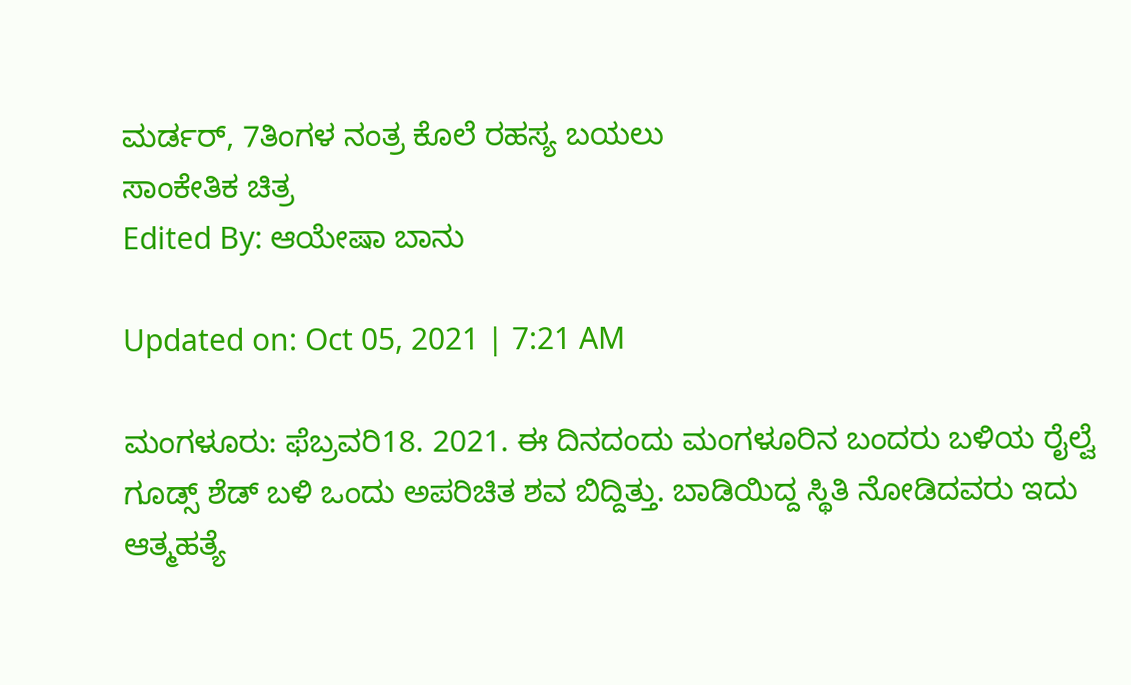ಮರ್ಡರ್‌, 7ತಿಂಗಳ ನಂತ್ರ ಕೊಲೆ ರಹಸ್ಯ ಬಯಲು
ಸಾಂಕೇತಿಕ ಚಿತ್ರ
Edited By: ಆಯೇಷಾ ಬಾನು

Updated on: Oct 05, 2021 | 7:21 AM

ಮಂಗಳೂರು: ಫೆಬ್ರವರಿ18. 2021. ಈ ದಿನದಂದು ಮಂಗಳೂರಿನ ಬಂದರು ಬಳಿಯ ರೈಲ್ವೆ ಗೂಡ್ಸ್ ಶೆಡ್ ಬಳಿ ಒಂದು ಅಪರಿಚಿತ ಶವ ಬಿದ್ದಿತ್ತು. ಬಾಡಿಯಿದ್ದ ಸ್ಥಿತಿ ನೋಡಿದವರು ಇದು ಆತ್ಮಹತ್ಯೆ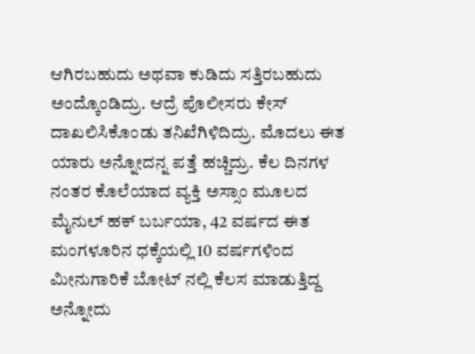ಆಗಿರಬಹುದು ಅಥವಾ ಕುಡಿದು ಸತ್ತಿರಬಹುದು ಅಂದ್ಕೊಂಡಿದ್ರು. ಆದ್ರೆ ಪೊಲೀಸರು ಕೇಸ್ ದಾಖಲಿಸಿಕೊಂಡು ತನಿಖೆಗಿಳಿದಿದ್ರು. ಮೊದಲು ಈತ ಯಾರು ಅನ್ನೋದನ್ನ ಪತ್ತೆ ಹಚ್ಚಿದ್ರು. ಕೆಲ ದಿನಗಳ ನಂತರ ಕೊಲೆಯಾದ ವ್ಯಕ್ತಿ ಅಸ್ಸಾಂ ಮೂಲದ ಮೈನುಲ್ ಹಕ್ ಬರ್ಬಯಾ, 42 ವರ್ಷದ ಈತ ಮಂಗಳೂರಿನ ಧಕ್ಕೆಯಲ್ಲಿ 10 ವರ್ಷಗಳಿಂದ ಮೀನುಗಾರಿಕೆ ಬೋಟ್ ನಲ್ಲಿ ಕೆಲಸ ಮಾಡುತ್ತಿದ್ದ ಅನ್ನೋದು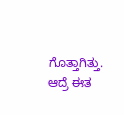ಗೊತ್ತಾಗಿತ್ತು. ಆದ್ರೆ ಈತ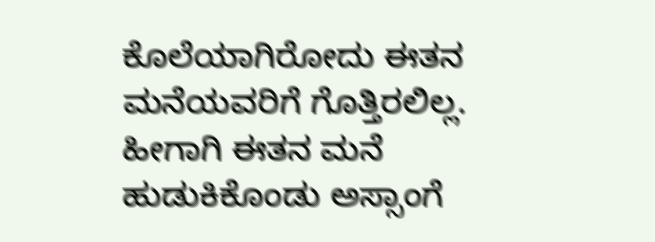ಕೊಲೆಯಾಗಿರೋದು ಈತನ ಮನೆಯವರಿಗೆ ಗೊತ್ತಿರಲಿಲ್ಲ. ಹೀಗಾಗಿ ಈತನ ಮನೆ ಹುಡುಕಿಕೊಂಡು ಅಸ್ಸಾಂಗೆ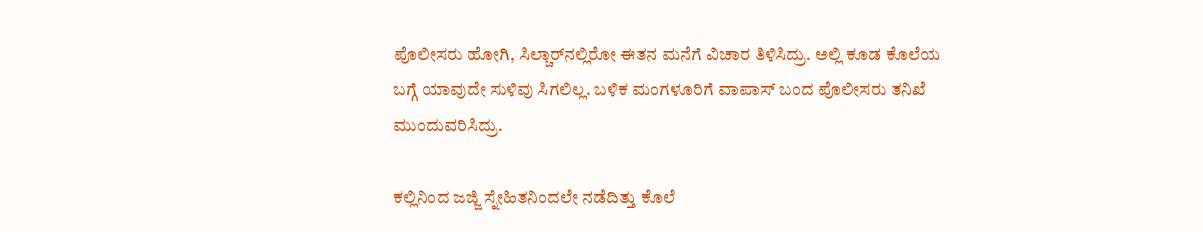ಪೊಲೀಸರು ಹೋಗಿ, ಸಿಲ್ಚಾರ್‌ನಲ್ಲಿರೋ ಈತನ ಮನೆಗೆ ವಿಚಾರ ತಿಳಿಸಿದ್ರು. ಅಲ್ಲಿ ಕೂಡ ಕೊಲೆಯ ಬಗ್ಗೆ ಯಾವುದೇ ಸುಳಿವು ಸಿಗಲಿಲ್ಲ. ಬಳಿಕ ಮಂಗಳೂರಿಗೆ ವಾಪಾಸ್ ಬಂದ ಪೊಲೀಸರು ತನಿಖೆ ಮುಂದುವರಿಸಿದ್ರು.

ಕಲ್ಲಿನಿಂದ ಜಜ್ಜಿ ಸ್ನೇಹಿತನಿಂದಲೇ ನಡೆದಿತ್ತು ಕೊಲೆ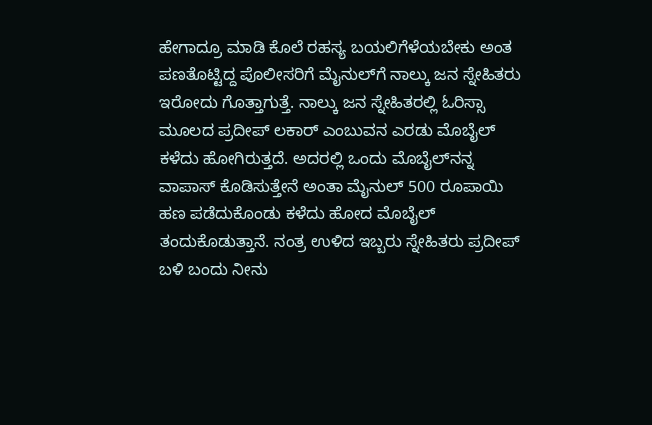ಹೇಗಾದ್ರೂ ಮಾಡಿ ಕೊಲೆ ರಹಸ್ಯ ಬಯಲಿಗೆಳೆಯಬೇಕು ಅಂತ ಪಣತೊಟ್ಟಿದ್ದ ಪೊಲೀಸರಿಗೆ ಮೈನುಲ್‌ಗೆ ನಾಲ್ಕು ಜನ ಸ್ನೇಹಿತರು ಇರೋದು ಗೊತ್ತಾಗುತ್ತೆ. ನಾಲ್ಕು ಜನ ಸ್ನೇಹಿತರಲ್ಲಿ ಓರಿಸ್ಸಾ ಮೂಲದ ಪ್ರದೀಪ್ ಲಕಾರ್‌ ಎಂಬುವನ ಎರಡು ಮೊಬೈಲ್ ಕಳೆದು ಹೋಗಿರುತ್ತದೆ. ಅದರಲ್ಲಿ ಒಂದು ಮೊಬೈಲ್‌ನನ್ನ ವಾಪಾಸ್ ಕೊಡಿಸುತ್ತೇನೆ ಅಂತಾ ಮೈನುಲ್ 500 ರೂಪಾಯಿ ಹಣ ಪಡೆದುಕೊಂಡು ಕಳೆದು ಹೋದ ಮೊಬೈಲ್ ತಂದುಕೊಡುತ್ತಾನೆ. ನಂತ್ರ ಉಳಿದ ಇಬ್ಬರು ಸ್ನೇಹಿತರು ಪ್ರದೀಪ್ ಬಳಿ ಬಂದು ನೀನು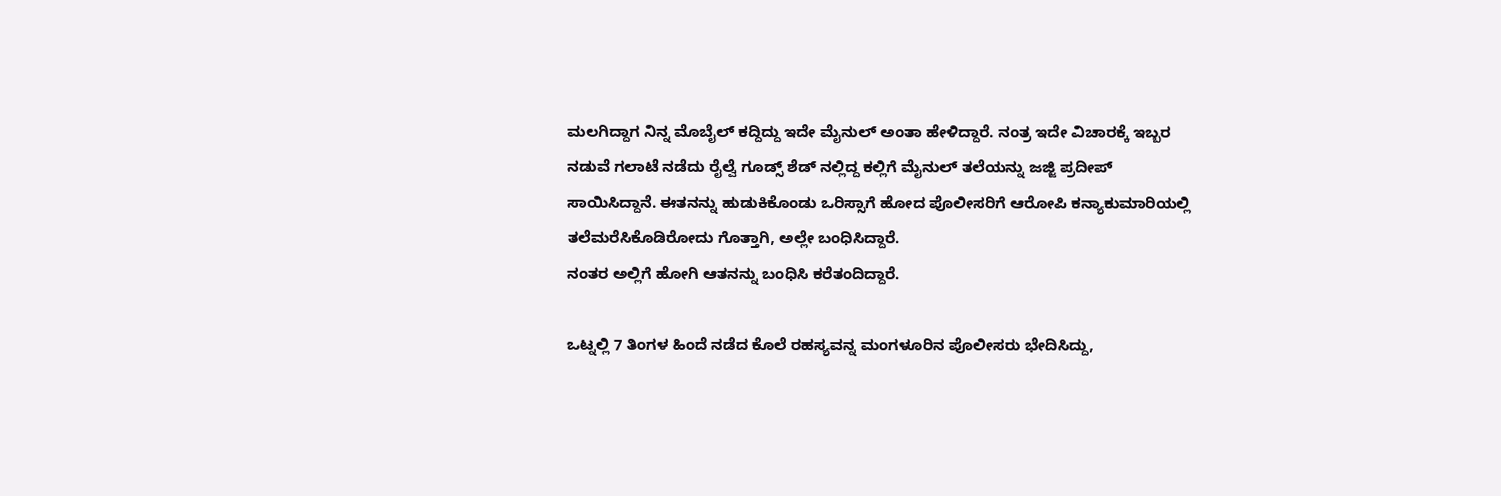ಮಲಗಿದ್ದಾಗ ನಿನ್ನ ಮೊಬೈಲ್ ಕದ್ದಿದ್ದು ಇದೇ ಮೈನುಲ್ ಅಂತಾ ಹೇಳಿದ್ದಾರೆ. ನಂತ್ರ ಇದೇ ವಿಚಾರಕ್ಕೆ ಇಬ್ಬರ ನಡುವೆ ಗಲಾಟೆ ನಡೆದು ರೈಲ್ವೆ ಗೂಡ್ಸ್ ಶೆಡ್ ನಲ್ಲಿದ್ದ ಕಲ್ಲಿಗೆ ಮೈನುಲ್ ತಲೆಯನ್ನು ಜಜ್ಜಿ ಪ್ರದೀಪ್ ಸಾಯಿಸಿದ್ದಾನೆ. ಈತನನ್ನು ಹುಡುಕಿಕೊಂಡು ಒರಿಸ್ಸಾಗೆ ಹೋದ ಪೊಲೀಸರಿಗೆ ಆರೋಪಿ ಕನ್ಯಾಕುಮಾರಿಯಲ್ಲಿ ತಲೆಮರೆಸಿಕೊಡಿರೋದು ಗೊತ್ತಾಗಿ, ಅಲ್ಲೇ ಬಂಧಿಸಿದ್ದಾರೆ.
ನಂತರ ಅಲ್ಲಿಗೆ ಹೋಗಿ ಆತನನ್ನು ಬಂಧಿಸಿ ಕರೆತಂದಿದ್ದಾರೆ.

ಒಟ್ನಲ್ಲಿ 7 ತಿಂಗಳ ಹಿಂದೆ ನಡೆದ ಕೊಲೆ ರಹಸ್ಯವನ್ನ ಮಂಗಳೂರಿನ ಪೊಲೀಸರು ಭೇದಿಸಿದ್ದು,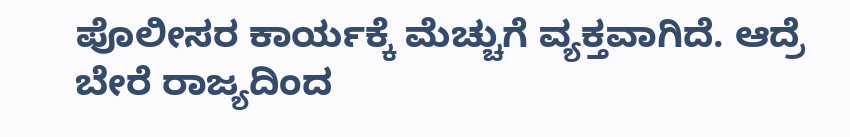ಪೊಲೀಸರ ಕಾರ್ಯಕ್ಕೆ ಮೆಚ್ಚುಗೆ ವ್ಯಕ್ತವಾಗಿದೆ. ಆದ್ರೆ ಬೇರೆ ರಾಜ್ಯದಿಂದ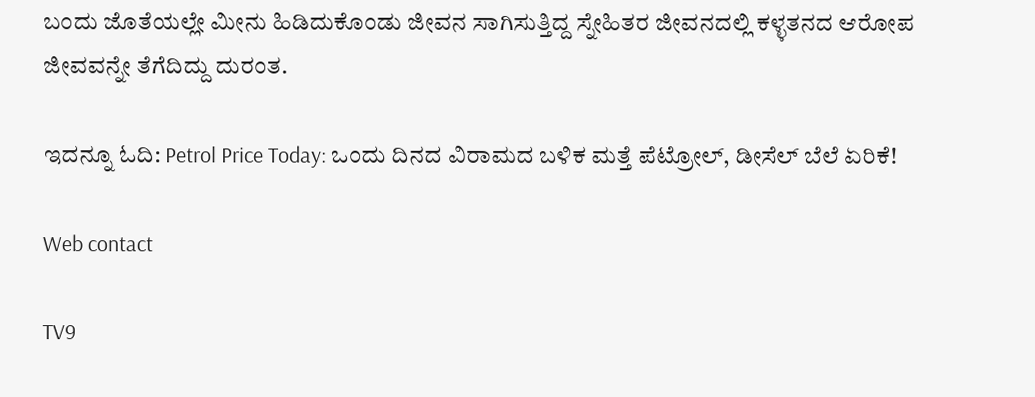ಬಂದು ಜೊತೆಯಲ್ಲೇ ಮೀನು ಹಿಡಿದುಕೊಂಡು ಜೀವನ ಸಾಗಿಸುತ್ತಿದ್ದ ಸ್ನೇಹಿತರ ಜೀವನದಲ್ಲಿ ಕಳ್ಳತನದ ಆರೋಪ ಜೀವವನ್ನೇ ತೆಗೆದಿದ್ದು ದುರಂತ.

ಇದನ್ನೂ ಓದಿ: Petrol Price Today: ಒಂದು ದಿನದ ವಿರಾಮದ ಬಳಿಕ ಮತ್ತೆ ಪೆಟ್ರೋಲ್, ಡೀಸೆಲ್ ಬೆಲೆ ಏರಿಕೆ!

Web contact

TV9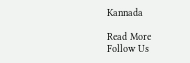Kannada

Read More
Follow Us